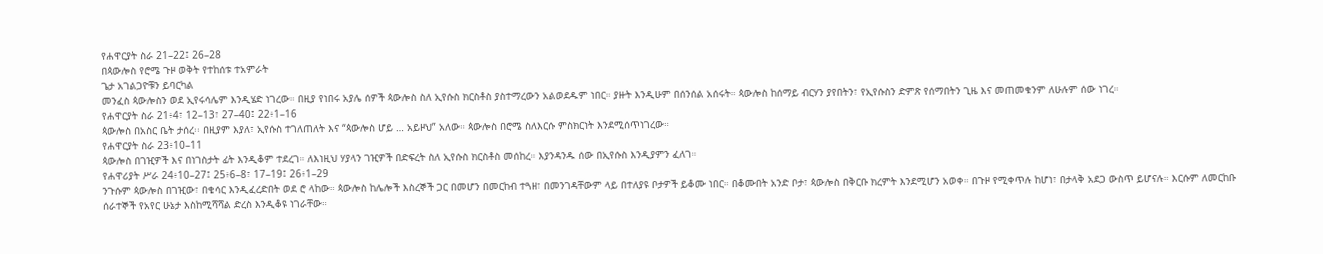የሐዋርያት ስራ 21–22፤ 26–28
በጳውሎስ የሮሜ ጉዞ ወቅት የተከሰቱ ተአምራት
ጌታ አገልጋዮቹን ይባርካል
መንፈስ ጳውሎስን ወደ ኢየሩሳሌም እንዲሄድ ነገረው። በዚያ የነበሩ አያሌ ሰዎች ጳውሎስ ስለ ኢየሱስ ክርስቶስ ያስተማረውን አልወደዱም ነበር። ያዙት እንዲሁም በሰንሰል አሰሩት። ጳውሎስ ከሰማይ ብርሃን ያየበትን፣ የኢየሱስን ድምጽ የሰማበትን ጊዜ እና መጠመቁንም ለሁሉም ሰው ነገረ።
የሐዋርያት ስራ 21፥4፣ 12–13፣ 27–40፤ 22፥1–16
ጳውሎስ በአስር ቤት ታሰረ፡፡ በዚያም እያለ፣ ኢየሱስ ተገለጠለት እና “ጳውሎስ ሆይ … አይዞህ” አለው። ጳውሎስ በሮሜ ስለእርሱ ምስክርነት እንደሚሰጥነገረው።
የሐዋርያት ስራ 23፥10–11
ጳውሎስ በገዢዎች እና በነገስታት ፊት እንዲቆም ተደረገ። ለእነዚህ ሃያላን ገዢዎች በድፍረት ስለ ኢየሱስ ክርስቶስ መሰከረ። እያንዳንዱ ሰው በኢየሱስ እንዲያምን ፈለገ።
የሐዋሪያት ሥራ 24፥10–27፤ 25፥6–8፣ 17–19፤ 26፥1–29
ንጉሱም ጳውሎስ በገዢው፣ በቄሳር እንዲፈረድበት ወደ ሮ ላከው። ጳውሎስ ከሌሎች እስረኞች ጋር በመሆን በመርከብ ተጓዘ፣ በመንገዳቸውም ላይ በተለያዩ ቦታዎች ይቆሙ ነበር። በቆሙበት አንድ ቦታ፣ ጳውሎስ በቅርቡ ክረምት እንደሚሆን አወቀ። በጉዞ የሚቀጥሉ ከሆነ፣ በታላቅ አደጋ ውስጥ ይሆናሉ። እርሱም ለመርከቡ ሰራተኞች የአየር ሁኔታ እስከሚሻሻል ድረስ እንዲቆዩ ነገራቸው።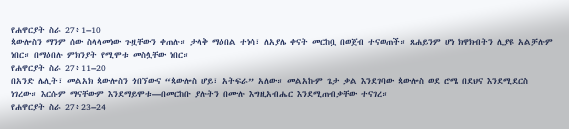የሐዋርያት ስራ 27፥1–10
ጳውሎስን ማንም ሰው ስላላመነው ጉዟቸውን ቀጠሉ። ታላቅ ማዕበል ተነሳ፣ ለአያሌ ቀናት መርከቧ በወጀብ ተናወጠች። ጸሐይንም ሆነ ክዋክብትን ሊያዩ አልቻሉም ነበር። በማዕበሉ ምክንያት የሚሞቱ መስሏቸው ነበር።
የሐዋርያት ስራ 27፥11–20
በአንድ ሌሊት፣ መልአክ ጳውሎስን ጎበኘውና “ጳውሎስ ሆይ፣ አትፍራ” አለው። መልአኩም ጌታ ቃል እንደገባው ጳውሎስ ወደ ሮሜ በደህና እንደሚደርስ ነገረው። እርሱም ማናቸውም እንደማይሞቱ—በመርከቡ ያሉትን በሙሉ እግዚአብሔር እንደሚጠብቃቸው ተናገረ።
የሐዋርያት ስራ 27፥23–24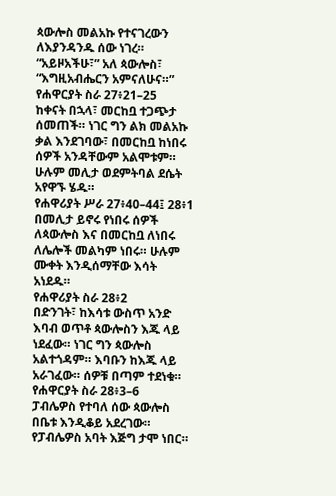ጳውሎስ መልአኩ የተናገረውን ለእያንዳንዱ ሰው ነገረ። “አይዞአችሁ፣” አለ ጳውሎስ፣ “እግዚአብሔርን አምናለሁና።”
የሐዋርያት ስራ 27፥21–25
ከቀናት በኋላ፣ መርከቧ ተጋጭታ ሰመጠች። ነገር ግን ልክ መልአኩ ቃል እንደገባው፣ በመርከቧ ከነበሩ ሰዎች አንዳቸውም አልሞቱም። ሁሉም መሊታ ወደምትባል ደሴት አየዋኙ ሄዱ።
የሐዋሪያት ሥራ 27፥40–44፤ 28፥1
በመሊታ ይኖሩ የነበሩ ሰዎች ለጳውሎስ እና በመርከቧ ለነበሩ ለሌሎች መልካም ነበሩ። ሁሉም ሙቀት እንዲሰማቸው እሳት አነደዱ።
የሐዋሪያት ስራ 28፥2
በድንገት፣ ከእሳቱ ውስጥ አንድ እባብ ወጥቶ ጳውሎስን እጁ ላይ ነደፈው። ነገር ግን ጳውሎስ አልተጎዳም። እባቡን ከእጁ ላይ አራገፈው። ሰዎቹ በጣም ተደነቁ።
የሐዋርያት ስራ 28፥3–6
ፓብሌዎስ የተባለ ሰው ጳውሎስ በቤቱ እንዲቆይ አደረገው። የፓብሌዎስ አባት እጅግ ታሞ ነበር።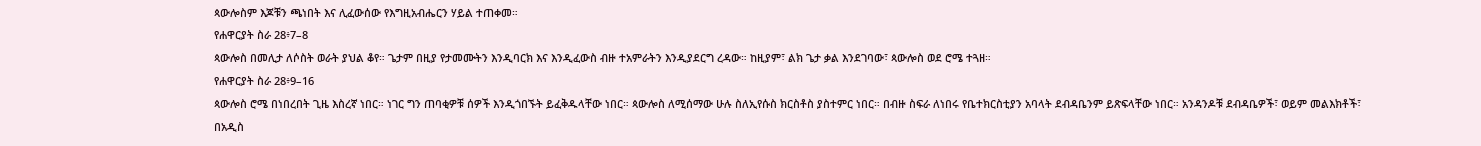ጳውሎስም እጆቹን ጫነበት እና ሊፈውሰው የእግዚአብሔርን ሃይል ተጠቀመ።
የሐዋርያት ስራ 28፥7–8
ጳውሎስ በመሊታ ለሶስት ወራት ያህል ቆየ። ጌታም በዚያ የታመሙትን እንዲባርክ እና እንዲፈውስ ብዙ ተአምራትን እንዲያደርግ ረዳው። ከዚያም፣ ልክ ጌታ ቃል እንደገባው፣ ጳውሎስ ወደ ሮሜ ተጓዘ።
የሐዋርያት ስራ 28፥9–16
ጳውሎስ ሮሜ በነበረበት ጊዜ እስረኛ ነበር። ነገር ግን ጠባቂዎቹ ሰዎች እንዲጎበኙት ይፈቅዱላቸው ነበር። ጳውሎስ ለሚሰማው ሁሉ ስለኢየሱስ ክርስቶስ ያስተምር ነበር። በብዙ ስፍራ ለነበሩ የቤተክርስቲያን አባላት ደብዳቤንም ይጽፍላቸው ነበር። አንዳንዶቹ ደብዳቤዎች፣ ወይም መልእክቶች፣ በአዲስ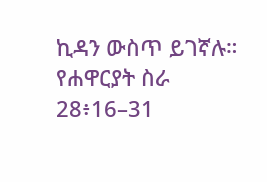ኪዳን ውስጥ ይገኛሉ።
የሐዋርያት ስራ 28፥16–31